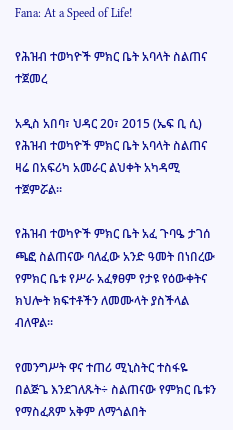Fana: At a Speed of Life!

የሕዝብ ተወካዮች ምክር ቤት አባላት ስልጠና ተጀመረ

አዲስ አበባ፣ ህዳር 20፣ 2015 (ኤፍ ቢ ሲ) የሕዝብ ተወካዮች ምክር ቤት አባላት ስልጠና ዛሬ በአፍሪካ አመራር ልህቀት አካዳሚ ተጀምሯል።

የሕዝብ ተወካዮች ምክር ቤት አፈ ጉባዔ ታገሰ ጫፎ ስልጠናው ባለፈው አንድ ዓመት በነበረው የምክር ቤቱ የሥራ አፈፃፀም የታዩ የዕውቀትና ክህሎት ክፍተቶችን ለመሙላት ያስችላል ብለዋል፡፡

የመንግሥት ዋና ተጠሪ ሚኒስትር ተስፋዬ በልጅጌ እንደገለጹት÷ ስልጠናው የምክር ቤቱን የማስፈጸም አቅም ለማጎልበት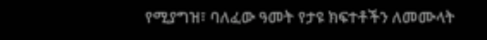የሚያግዝ፣ ባለፈው ዓመት የታዩ ክፍተቶችን ለመሙላት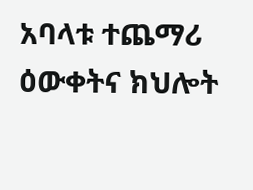አባላቱ ተጨማሪ ዕውቀትና ክህሎት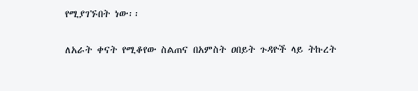የሚያገኙበት ነው፡፡

ለአራት ቀናት የሚቆየው ስልጠና በአምስት ዐበይት ጉዳዮች ላይ ትኩረት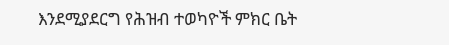እንደሚያደርግ የሕዝብ ተወካዮች ምክር ቤት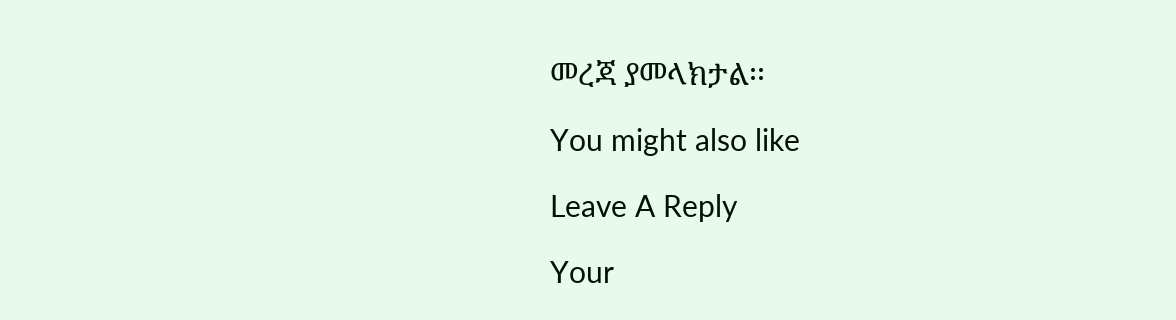መረጃ ያመላክታል፡፡

You might also like

Leave A Reply

Your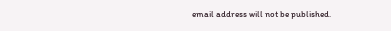email address will not be published.